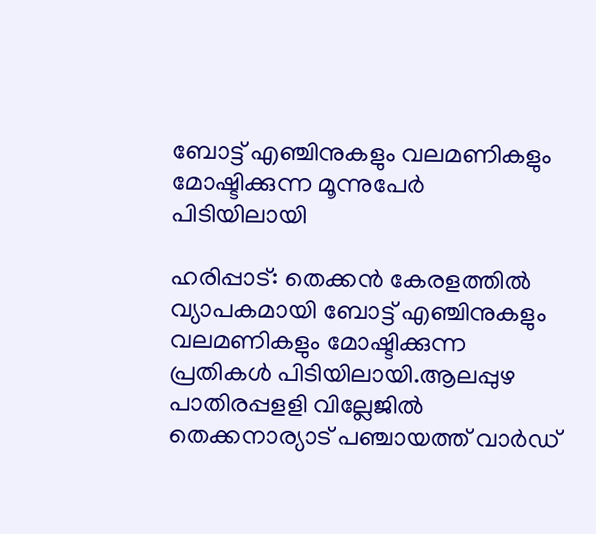ബോട്ട് എഞ്ചിനുകളും വലമണികളും മോഷ്ടിക്കുന്ന മൂന്നുപേര്‍ പിടിയിലായി

ഹരിപ്പാട്: തെക്കന്‍ കേരളത്തില്‍ വ്യാപകമായി ബോട്ട് എഞ്ചിനുകളും വലമണികളും മോഷ്ടിക്കുന്ന പ്രതികള്‍ പിടിയിലായി.ആലപ്പുഴ പാതിരപ്പളളി വില്ലേജില്‍ തെക്കനാര്യാട് പഞ്ചായത്ത് വാര്‍ഡ്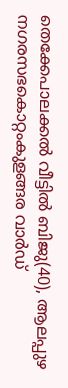തെക്കേപാലക്കല്‍ വീട്ടില്‍ ബിജു(40), ആലപ്പുഴ നഗരസഭകൊറ്റംകുളങ്ങര വാര്‍ഡ്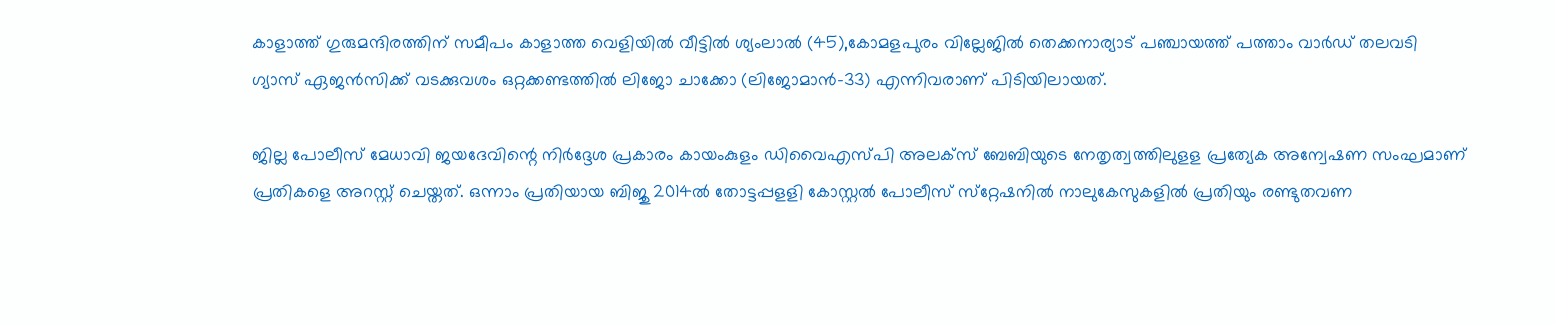കാളാത്ത് ഗുരുമന്ദിരത്തിന് സമീപം കാളാത്ത വെളിയില്‍ വീട്ടില്‍ ശ്യംലാല്‍ (45),കോമളപുരം വില്ലേജില്‍ തെക്കനാര്യാട് പഞ്ചായത്ത് പത്താം വാര്‍ഡ് തലവടി ഗ്യാസ് ഏജന്‍സിക്ക് വടക്കുവശം ഒറ്റക്കണ്ടത്തില്‍ ലിജോ ചാക്കോ (ലിജോമാന്‍-33) എന്നിവരാണ് പിടിയിലായത്.

ജില്ല പോലീസ് മേധാവി ജയദേവിന്റെ നിര്‍ദ്ദേശ പ്രകാരം കായംകുളം ഡിവൈഎസ്പി അലക്‌സ് ബേബിയുടെ നേതൃത്വത്തിലുളള പ്രത്യേക അന്വേഷണ സംഘമാണ് പ്രതികളെ അറസ്റ്റ് ചെയ്തത്. ഒന്നാം പ്രതിയായ ബിജു 2014ല്‍ തോട്ടപ്പളളി കോസ്റ്റല്‍ പോലീസ് സ്‌റ്റേഷനില്‍ നാലുകേസുകളില്‍ പ്രതിയും രണ്ടുതവണ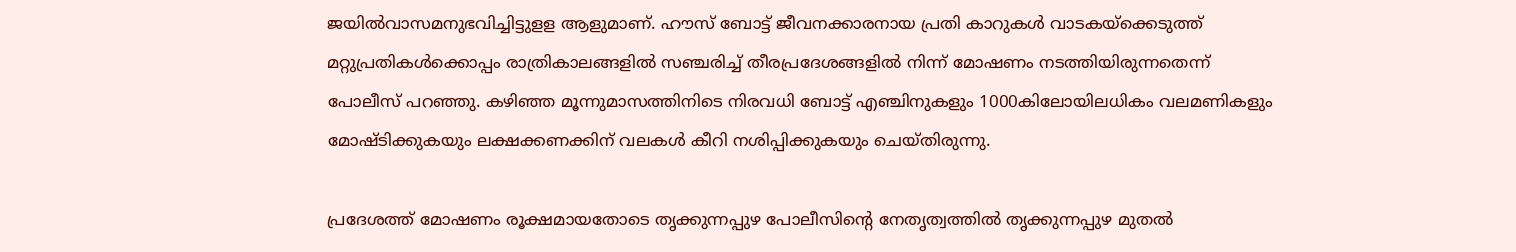ജയില്‍വാസമനുഭവിച്ചിട്ടുളള ആളുമാണ്. ഹൗസ് ബോട്ട് ജീവനക്കാരനായ പ്രതി കാറുകള്‍ വാടകയ്‌ക്കെടുത്ത് മറ്റുപ്രതികള്‍ക്കൊപ്പം രാത്രികാലങ്ങളില്‍ സഞ്ചരിച്ച് തീരപ്രദേശങ്ങളില്‍ നിന്ന് മോഷണം നടത്തിയിരുന്നതെന്ന് പോലീസ് പറഞ്ഞു. കഴിഞ്ഞ മൂന്നുമാസത്തിനിടെ നിരവധി ബോട്ട് എഞ്ചിനുകളും 1000കിലോയിലധികം വലമണികളും മോഷ്ടിക്കുകയും ലക്ഷക്കണക്കിന് വലകള്‍ കീറി നശിപ്പിക്കുകയും ചെയ്തിരുന്നു.

പ്രദേശത്ത് മോഷണം രൂക്ഷമായതോടെ തൃക്കുന്നപ്പുഴ പോലീസിന്റെ നേതൃത്വത്തില്‍ തൃക്കുന്നപ്പുഴ മുതല്‍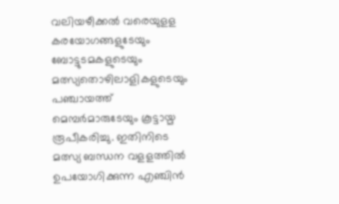വലിയഴീക്കല്‍ വരെയുളള കരയോഗങ്ങളുടേയും ബോട്ടുടമകളുടെയും മത്സ്യതൊഴിലാളികളുടെയും പഞ്ചായത്ത് മെമ്പര്‍മാരുടേയും കൂട്ടായ്മ രൂപീകരിച്ചു. ഇതിനിടെ മത്സ്യ ബന്ധന വളളത്തില്‍ ഉപയോഗിക്കുന്ന എഞ്ചിന്‍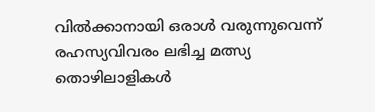വില്‍ക്കാനായി ഒരാള്‍ വരുന്നുവെന്ന് രഹസ്യവിവരം ലഭിച്ച മത്സ്യ തൊഴിലാളികള്‍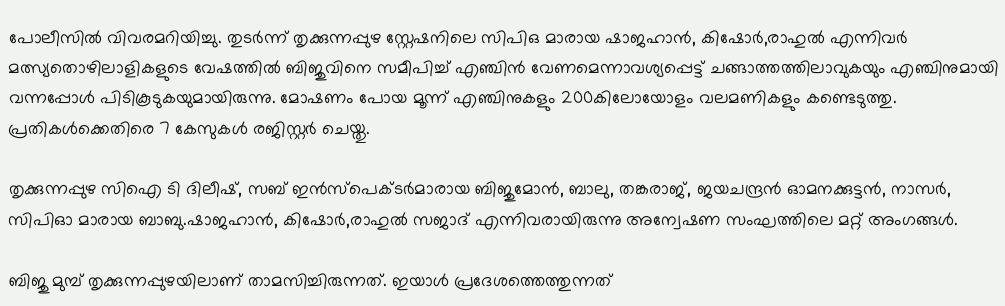പോലീസില്‍ വിവരമറിയിച്ചു. തുടര്‍ന്ന് തൃക്കുന്നപ്പുഴ സ്റ്റേഷനിലെ സിപിഒ മാരായ ഷാജഹാന്‍, കിഷോര്‍,രാഹുല്‍ എന്നിവര്‍ മത്സ്യതൊഴിലാളികളുടെ വേഷത്തില്‍ ബിജുവിനെ സമീപിച്ച് എഞ്ചിന്‍ വേണമെന്നാവശ്യപ്പെട്ട് ചങ്ങാത്തത്തിലാവുകയും എഞ്ചിനുമായി വന്നപ്പോള്‍ പിടികൂടുകയുമായിരുന്നു. മോഷണം പോയ മൂന്ന് എഞ്ചിനുകളും 200കിലോയോളം വലമണികളും കണ്ടെടുത്തു. പ്രതികള്‍ക്കെതിരെ 7 കേസുകള്‍ രജിസ്റ്റര്‍ ചെയ്തു.

തൃക്കുന്നപ്പുഴ സിഐ ടി ദിലീഷ്, സബ് ഇന്‍സ്‌പെക്ടര്‍മാരായ ബിജുമോന്‍, ബാലു, തങ്കരാജ്, ജയചന്ദ്രന്‍ ഓമനക്കുട്ടന്‍, നാസര്‍, സിപിഓ മാരായ ബാബു.ഷാജഹാന്‍, കിഷോര്‍,രാഹുല്‍ സജാദ് എന്നിവരായിരുന്നു അന്വേഷണ സംഘത്തിലെ മറ്റ് അംഗങ്ങള്‍.

ബിജു മുമ്പ് തൃക്കുന്നപ്പുഴയിലാണ് താമസിച്ചിരുന്നത്. ഇയാള്‍ പ്രദേശത്തെത്തുന്നത്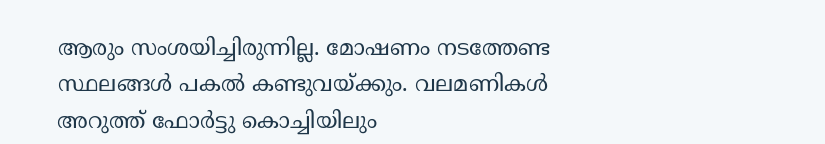ആരും സംശയിച്ചിരുന്നില്ല. മോഷണം നടത്തേണ്ട സ്ഥലങ്ങള്‍ പകല്‍ കണ്ടുവയ്ക്കും. വലമണികള്‍ അറുത്ത് ഫോര്‍ട്ടു കൊച്ചിയിലും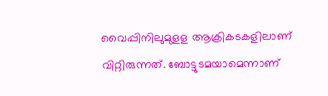വൈപ്പിനിലുമുളള ആക്രികടകളിലാണ് വിറ്റിരുന്നത്. ബോട്ടുടമയാമെന്നാണ്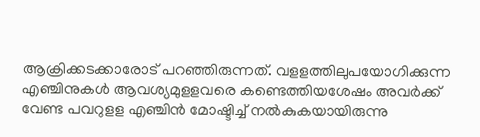ആക്രിക്കടക്കാരോട് പറഞ്ഞിരുന്നത്. വളളത്തിലുപയോഗിക്കുന്ന എഞ്ചിനുകള്‍ ആവശ്യമുളളവരെ കണ്ടെത്തിയശേഷം അവര്‍ക്ക് വേണ്ട പവറുളള എഞ്ചിന്‍ മോഷ്ടിച്ച് നല്‍കുകയായിരുന്നു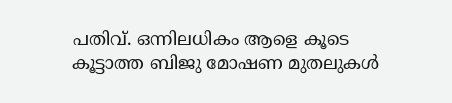പതിവ്. ഒന്നിലധികം ആളെ കൂടെ കൂട്ടാത്ത ബിജു മോഷണ മുതലുകള്‍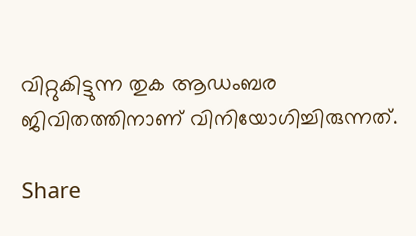വിറ്റുകിട്ടുന്ന തുക ആഡംബര ജിവിതത്തിനാണ് വിനിയോഗിച്ചിരുന്നത്.

Share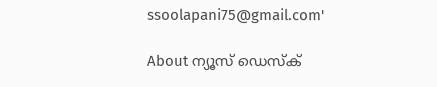ssoolapani75@gmail.com'

About ന്യൂസ് ഡെസ്ക്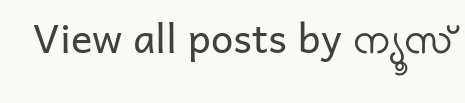View all posts by ന്യൂസ്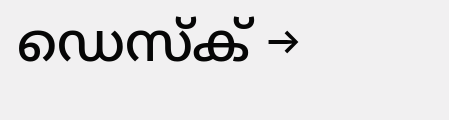ഡെസ്ക് →